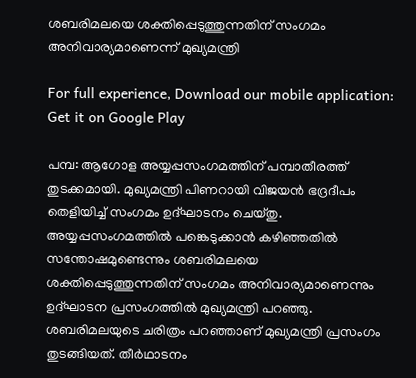ശബരിമലയെ ശക്തിപ്പെടുത്തുന്നതിന് സംഗമം അനിവാര്യമാണെന്ന് മുഖ്യമന്ത്രി

For full experience, Download our mobile application:
Get it on Google Play

പമ്പ: ആഗോള അയ്യപ്പസംഗമത്തിന് പമ്പാതീരത്ത് തുടക്കമായി. മുഖ്യമന്ത്രി പിണറായി വിജയൻ ഭദ്രദീപം തെളിയിച്ച് സംഗമം ഉദ്ഘാടനം ചെയ്തു. അയ്യപ്പസംഗമത്തിൽ പങ്കെടുക്കാൻ കഴിഞ്ഞതിൽ സന്തോഷമുണ്ടെന്നും ശബരിമലയെ ശക്തിപ്പെടുത്തുന്നതിന് സംഗമം അനിവാര്യമാണെന്നും ഉദ്ഘാടന പ്രസംഗത്തിൽ മുഖ്യമന്ത്രി പറഞ്ഞു. ശബരിമലയുടെ ചരിത്രം പറഞ്ഞാണ് മുഖ്യമന്ത്രി പ്രസംഗം തുടങ്ങിയത്. തീർഥാടനം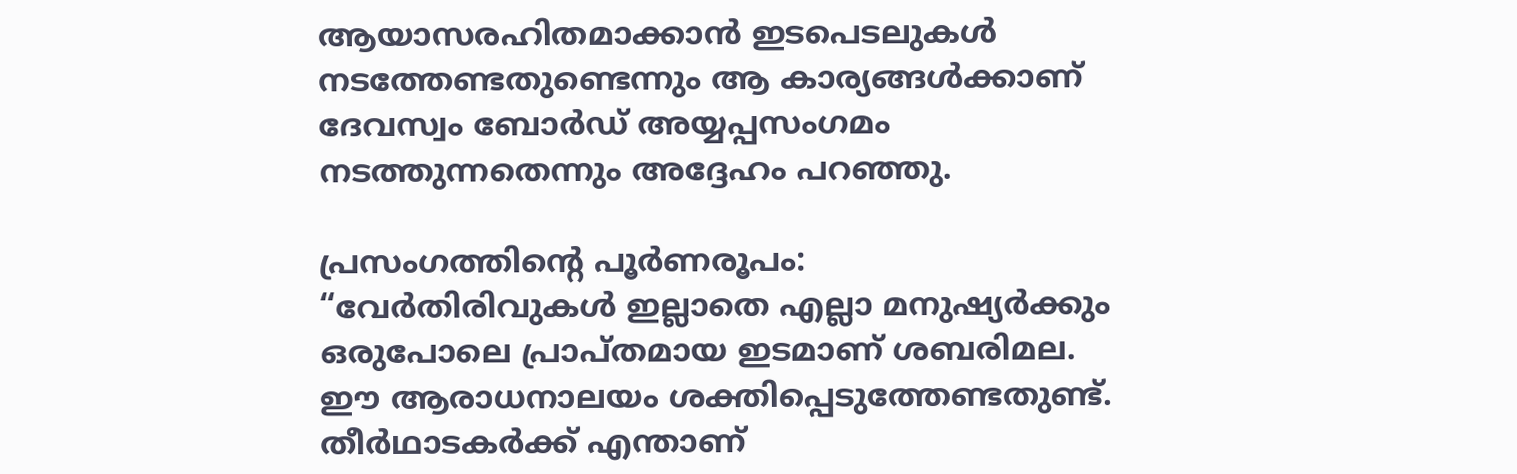ആയാസരഹിതമാക്കാൻ ഇടപെടലുകൾ നടത്തേണ്ടതുണ്ടെന്നും ആ കാര്യങ്ങൾക്കാണ് ദേവസ്വം ബോർഡ് അയ്യപ്പസംഗമം നടത്തുന്നതെന്നും അദ്ദേഹം പറഞ്ഞു.

പ്രസംഗത്തിന്റെ പൂർണരൂപം:
“വേർതിരിവുകൾ ഇല്ലാതെ എല്ലാ മനുഷ്യർക്കും ഒരുപോലെ പ്രാപ്തമായ ഇടമാണ് ശബരിമല. ഈ ആരാധനാലയം ശക്തിപ്പെടുത്തേണ്ടതുണ്ട്. തീർഥാടകർക്ക് എന്താണ്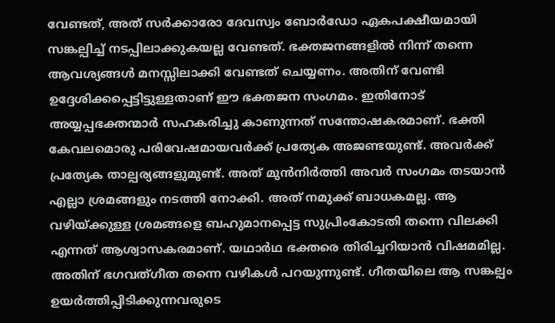വേണ്ടത്, അത് സർക്കാരോ ദേവസ്വം ബോർഡോ ഏകപക്ഷീയമായി സങ്കല്പിച്ച് നടപ്പിലാക്കുകയല്ല വേണ്ടത്. ഭക്തജനങ്ങളിൽ നിന്ന് തന്നെ ആവശ്യങ്ങൾ മനസ്സിലാക്കി വേണ്ടത് ചെയ്യണം. അതിന് വേണ്ടി ഉദ്ദേശിക്കപ്പെട്ടിട്ടുള്ളതാണ് ഈ ഭക്തജന സംഗമം. ഇതിനോട് അയ്യപ്പഭക്തന്മാർ സഹകരിച്ചു കാണുന്നത് സന്തോഷകരമാണ്. ഭക്തി കേവലമൊരു പരിവേഷമായവർക്ക് പ്രത്യേക അജണ്ടയുണ്ട്. അവർക്ക് പ്രത്യേക താല്പര്യങ്ങളുമുണ്ട്. അത് മുൻനിർത്തി അവർ സംഗമം തടയാൻ എല്ലാ ശ്രമങ്ങളും നടത്തി നോക്കി. അത് നമുക്ക് ബാധകമല്ല. ആ വഴിയ്ക്കുള്ള ശ്രമങ്ങളെ ബഹുമാനപ്പെട്ട സുപ്രിംകോടതി തന്നെ വിലക്കി എന്നത് ആശ്വാസകരമാണ്. യഥാർഥ ഭക്തരെ തിരിച്ചറിയാൻ വിഷമമില്ല. അതിന് ഭഗവത്ഗീത തന്നെ വഴികൾ പറയുന്നുണ്ട്. ഗീതയിലെ ആ സങ്കല്പം ഉയർത്തിപ്പിടിക്കുന്നവരുടെ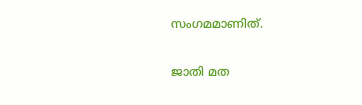സംഗമമാണിത്.

ജാതി മത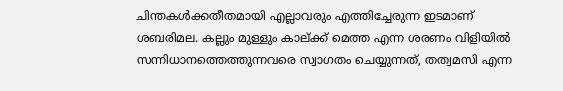ചിന്തകൾക്കതീതമായി എല്ലാവരും എത്തിച്ചേരുന്ന ഇടമാണ് ശബരിമല. കല്ലും മുള്ളും കാല്ക്ക് മെത്ത എന്ന ശരണം വിളിയിൽ സന്നിധാനത്തെത്തുന്നവരെ സ്വാഗതം ചെയ്യുന്നത്, തത്വമസി എന്ന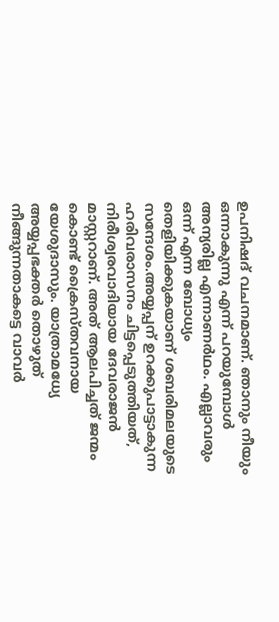ഉപനിഷദ് വചനമാണ്. ഞാനും നീയും ഒന്നാകുന്നു എന്ന് പറയുമ്പോൾ അന്യരില്ല എന്നാണർഥം. എല്ലാവരും ഒന്ന് എന്ന ബോധ്യം തെളിയിക്കുകയാണ് ശബരിമലയുടെ സന്ദേശം.അയ്യപ്പന് ഉറക്കുപാട്ടാകുന്ന ഹരിവരാസനം ചിട്ടപ്പെടുത്തിയത്, നിരീശ്വരവാദിയായ ദേവരാജൻ മാസ്റ്ററാണ്. അത് ആലപിച്ചത് ജന്മം കൊണ്ട് ക്രൈസ്തവനായ യേശുദാസും. യാത്രാമധ്യേ അയ്യപ്പഭക്തർ തൊഴുത് നീങ്ങുന്നതാകട്ടെ വാവർ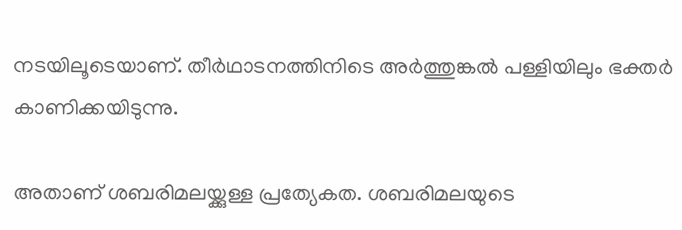നടയിലൂടെയാണ്. തീർഥാടനത്തിനിടെ അർത്തുങ്കൽ പള്ളിയിലും ഭക്തർ കാണിക്കയിടുന്നു.

അതാണ് ശബരിമലയ്ക്കുള്ള പ്രത്യേകത. ശബരിമലയുടെ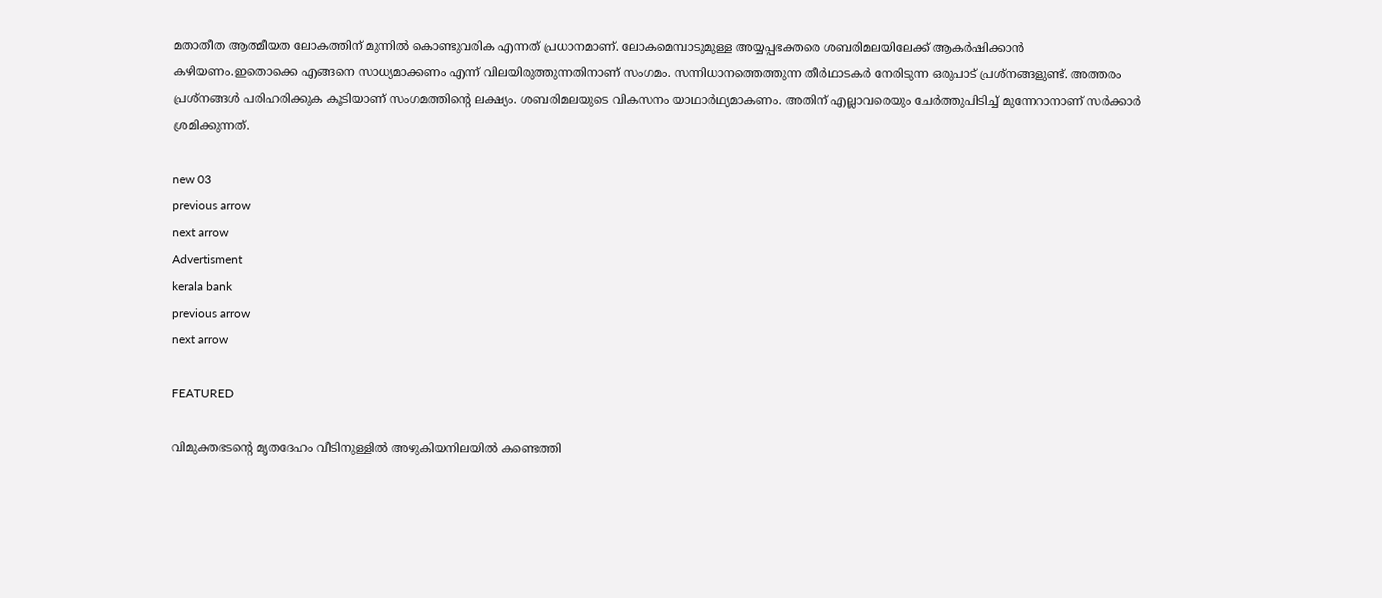മതാതീത ആത്മീയത ലോകത്തിന് മുന്നിൽ കൊണ്ടുവരിക എന്നത് പ്രധാനമാണ്. ലോകമെമ്പാടുമുള്ള അയ്യപ്പഭക്തരെ ശബരിമലയിലേക്ക് ആകർഷിക്കാൻ കഴിയണം.ഇതൊക്കെ എങ്ങനെ സാധ്യമാക്കണം എന്ന് വിലയിരുത്തുന്നതിനാണ് സംഗമം. സന്നിധാനത്തെത്തുന്ന തീർഥാടകർ നേരിടുന്ന ഒരുപാട് പ്രശ്‌നങ്ങളുണ്ട്. അത്തരം പ്രശ്‌നങ്ങൾ പരിഹരിക്കുക കൂടിയാണ് സംഗമത്തിന്റെ ലക്ഷ്യം. ശബരിമലയുടെ വികസനം യാഥാർഥ്യമാകണം. അതിന് എല്ലാവരെയും ചേർത്തുപിടിച്ച് മുന്നേറാനാണ് സർക്കാർ ശ്രമിക്കുന്നത്.

new 03
previous arrow
next arrow
Advertisment
kerala bank
previous arrow
next arrow

FEATURED

വിമുക്തഭടന്റെ മൃതദേഹം വീടിനുള്ളിൽ അഴുകിയനിലയിൽ കണ്ടെത്തി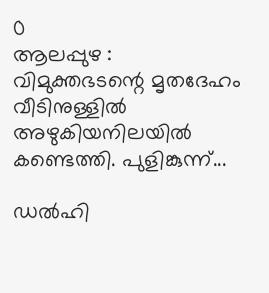0
ആലപ്പുഴ : വിമുക്തഭടന്റെ മൃതദേഹം വീടിനുള്ളിൽ അഴുകിയനിലയിൽ കണ്ടെത്തി. പുളിങ്കുന്ന്...

ഡല്‍ഹി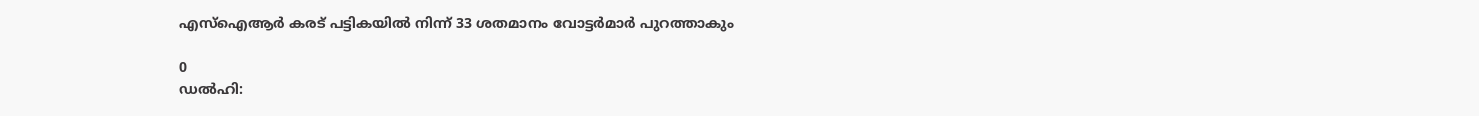എസ്‌ഐആര്‍ കരട് പട്ടികയില്‍ നിന്ന് 33 ശതമാനം വോട്ടർമാർ പുറത്താകും

0
ഡല്‍ഹി: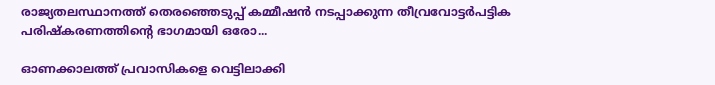രാജ്യതലസ്ഥാനത്ത് തെരഞ്ഞെടുപ്പ് കമ്മീഷൻ നടപ്പാക്കുന്ന തീവ്രവോട്ടർപട്ടിക പരിഷ്കരണത്തിന്റെ ഭാഗമായി ഒരോ...

ഓണക്കാലത്ത് പ്രവാസികളെ വെട്ടിലാക്കി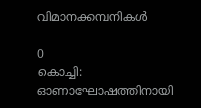വിമാനക്കമ്പനികള്‍

0
കൊച്ചി: ഓണാഘോഷത്തിനായി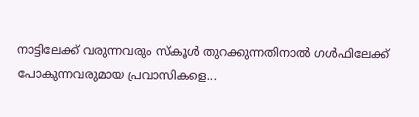നാട്ടിലേക്ക് വരുന്നവരും സ്കൂൾ തുറക്കുന്നതിനാൽ ഗൾഫിലേക്ക് പോകുന്നവരുമായ പ്രവാസികളെ...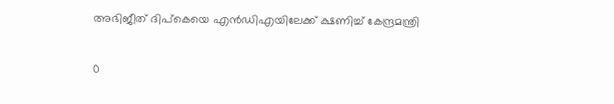അഭിജീത് ദിപ്കെയെ എൻഡിഎയിലേക്ക് ക്ഷണിച്ച് കേന്ദ്രമന്ത്രി

0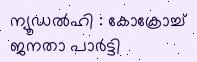ന്യൂഡൽഹി : കോക്രോച്ച് ജനതാ പാർട്ടി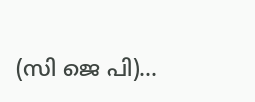(സി ജെ പി)...